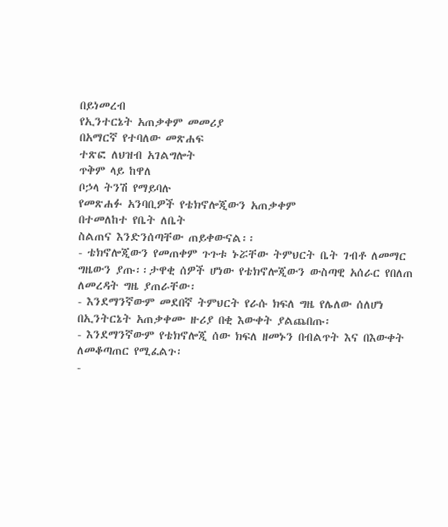በይነመረብ
የኢንተርኔት አጠቃቀም መመሪያ
በአማርኛ የተባለው መጽሐፍ
ተጽፎ ለህዝብ አገልግሎት
ጥቅም ላይ ከዋለ
ቦኃላ ትንሽ የማይባሉ
የመጽሐፉ አንባቢዎች የቴክኖሎጂውን አጠቃቀም
በተመለከተ የቤት ለቤት
ስልጠና እንድንሰጣቸው ጠይቀውናል፡፡
- ቴክኖሎጂውን የመጠቀም ጉጉቱ ኑሯቸው ትምህርት ቤት ገብቶ ለመማር ግዜውን ያጡ፡፡ታዋቂ ሰዎች ሆነው የቴክኖሎጂውን ውስጣዊ አሰራር የበለጠ ለመረዳት ግዜ ያጠራቸው፡
- እንደማንኛውም መደበኛ ትምህርት የራሱ ክፍለ ግዜ የሌለው ሰለሆነ በኢንትርኔት አጠቃቀሙ ዙሪያ በቂ እውቀት ያልጨበጡ፡
- እንደማንኛውም የቴክኖሎጂ ሰው ክፍለ ዘመኑን በብልጥት እና በእውቀት ለመቆጣጠር የሚፈልጉ፡
-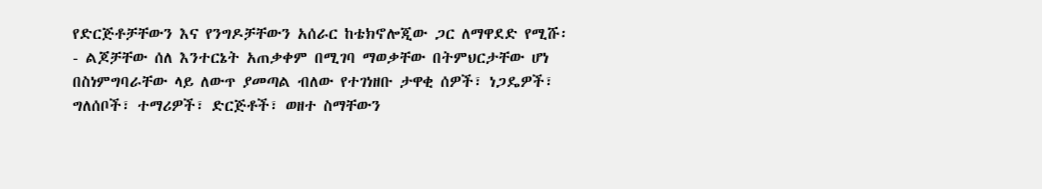የድርጅቶቻቸውን እና የንግዶቻቸውን አሰራር ከቴክኖሎጂው ጋር ለማዋደድ የሚሹ፡
- ልጆቻቸው ሰለ እንተርኔት አጠቃቀም በሚገባ ማወቃቸው በትምህርታቸው ሆነ በስነምግባራቸው ላይ ለውጥ ያመጣል ብለው የተገነዘቡ ታዋቂ ሰዎች፣ ነጋዴዎች፣ ግለሰቦች፣ ተማሪዎች፣ ድርጅቶች፣ ወዘተ ስማቸውን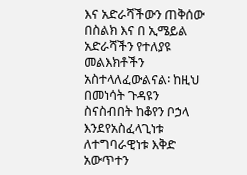እና አድራሻችውን ጠቅሰው በስልክ እና በ ኢሜይል አድራሻችን የተለያዩ መልእክቶችን አስተላለፈውልናል፡ ከዚህ በመነሳት ጉዳዩን ስናስብበት ከቆየን ቦኃላ እንደየአስፈላጊነቱ ለተግባራዊነቱ እቅድ አውጥተን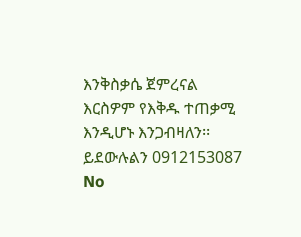እንቅስቃሴ ጀምረናል እርስዎም የእቅዱ ተጠቃሚ እንዲሆኑ እንጋብዛለን፡፡ ይደውሉልን 0912153087
No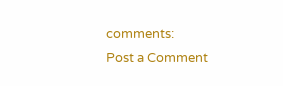comments:
Post a Comment